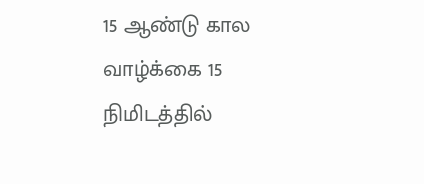15 ஆண்டு கால வாழ்க்கை 15 நிமிடத்தில்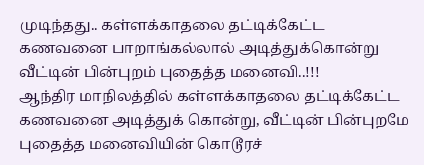முடிந்தது.. கள்ளக்காதலை தட்டிக்கேட்ட கணவனை பாறாங்கல்லால் அடித்துக்கொன்று வீட்டின் பின்புறம் புதைத்த மனைவி..!!!
ஆந்திர மாநிலத்தில் கள்ளக்காதலை தட்டிக்கேட்ட கணவனை அடித்துக் கொன்று, வீட்டின் பின்புறமே புதைத்த மனைவியின் கொடூரச்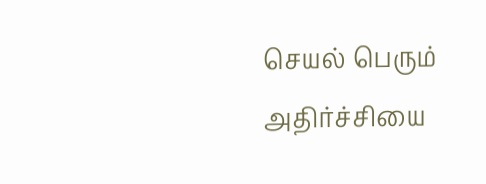செயல் பெரும் அதிர்ச்சியை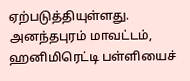ஏற்படுத்தியுள்ளது. அனந்தபுரம் மாவட்டம், ஹனிமிரெட்டி பள்ளியைச்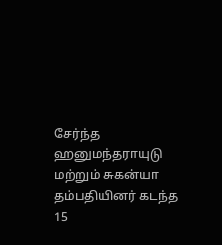சேர்ந்த ஹனுமந்தராயுடு மற்றும் சுகன்யா தம்பதியினர் கடந்த 15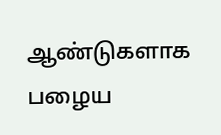ஆண்டுகளாக பழைய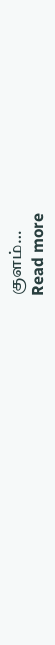குளம்…
Read more